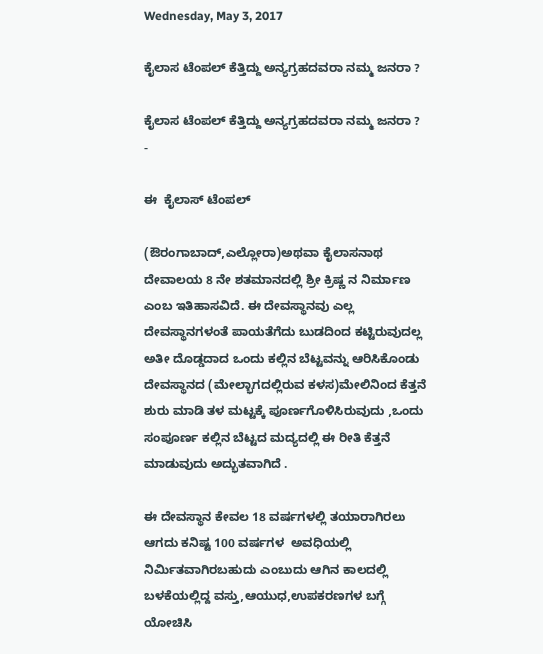Wednesday, May 3, 2017

ಕೈಲಾಸ ಟೆಂಪಲ್ ಕೆತ್ತಿದ್ದು ಅನ್ಯಗ್ರಹದವರಾ ನಮ್ಮ ಜನರಾ ?

ಕೈಲಾಸ ಟೆಂಪಲ್ ಕೆತ್ತಿದ್ದು ಅನ್ಯಗ್ರಹದವರಾ ನಮ್ಮ ಜನರಾ ? -

ಈ  ಕೈಲಾಸ್ ಟೆಂಪಲ್

(ಔರಂಗಾಬಾದ್,ಎಲ್ಲೋರಾ)ಅಥವಾ ಕೈಲಾಸನಾಥ ದೇವಾಲಯ 8 ನೇ ಶತಮಾನದಲ್ಲಿ ಶ್ರೀ ಕ್ರಿಷ್ಣ ನ ನಿರ್ಮಾಣ ಎಂಬ ಇತಿಹಾಸವಿದೆ. ಈ ದೇವಸ್ಥಾನವು ಎಲ್ಲ ದೇವಸ್ಥಾನಗಳಂತೆ ಪಾಯತೆಗೆದು ಬುಡದಿಂದ ಕಟ್ಟಿರುವುದಲ್ಲ ಅತೀ ದೊಡ್ಡದಾದ ಒಂದು ಕಲ್ಲಿನ ಬೆಟ್ಟವನ್ನು ಆರಿಸಿಕೊಂಡು ದೇವಸ್ಥಾನದ (ಮೇಲ್ಭಾಗದಲ್ಲಿರುವ ಕಳಸ)ಮೇಲಿನಿಂದ ಕೆತ್ತನೆ ಶುರು ಮಾಡಿ ತಳ ಮಟ್ಟಕ್ಕೆ ಪೂರ್ಣಗೊಳಿಸಿರುವುದು ,ಒಂದು ಸಂಪೂರ್ಣ ಕಲ್ಲಿನ ಬೆಟ್ಟದ ಮದ್ಯದಲ್ಲಿ ಈ ರೀತಿ ಕೆತ್ತನೆ ಮಾಡುವುದು ಅದ್ಭುತವಾಗಿದೆ .

ಈ ದೇವಸ್ಥಾನ ಕೇವಲ 18 ವರ್ಷಗಳಲ್ಲಿ ತಯಾರಾಗಿರಲು ಆಗದು ಕನಿಷ್ಟ 100 ವರ್ಷಗಳ  ಅವಧಿಯಲ್ಲಿ ನಿರ್ಮಿತವಾಗಿರಬಹುದು ಎಂಬುದು ಆಗಿನ ಕಾಲದಲ್ಲಿ ಬಳಕೆಯಲ್ಲಿದ್ದ ವಸ್ತು,ಆಯುಧ,ಉಪಕರಣಗಳ ಬಗ್ಗೆ ಯೋಚಿಸಿ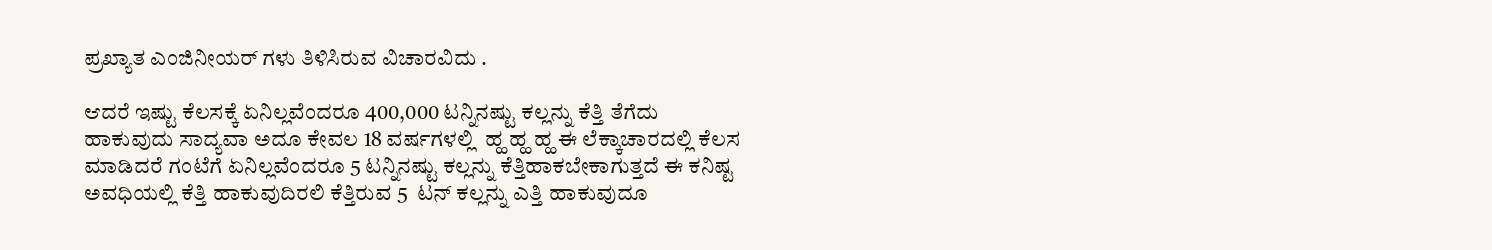ಪ್ರಖ್ಯಾತ ಎಂಜಿನೀಯರ್ ಗಳು ತಿಳಿಸಿರುವ ವಿಚಾರವಿದು .

ಆದರೆ ಇಷ್ಟು ಕೆಲಸಕ್ಕೆ ಏನಿಲ್ಲವೆಂದರೂ 400,000 ಟನ್ನಿನಷ್ಟು ಕಲ್ಲನ್ನು ಕೆತ್ತಿ ತೆಗೆದು ಹಾಕುವುದು ಸಾದ್ಯವಾ ಅದೂ ಕೇವಲ 18 ವರ್ಷಗಳಲ್ಲಿ  ಹ್ಹ ಹ್ಹ ಹ್ಹ ಈ ಲೆಕ್ಕಾಚಾರದಲ್ಲಿ ಕೆಲಸ ಮಾಡಿದರೆ ಗಂಟೆಗೆ ಏನಿಲ್ಲವೆಂದರೂ 5 ಟನ್ನಿನಷ್ಟು ಕಲ್ಲನ್ನು ಕೆತ್ತಿಹಾಕಬೇಕಾಗುತ್ತದೆ ಈ ಕನಿಷ್ಟ ಅವಧಿಯಲ್ಲಿ ಕೆತ್ತಿ ಹಾಕುವುದಿರಲಿ ಕೆತ್ತಿರುವ 5  ಟನ್ ಕಲ್ಲನ್ನು ಎತ್ತಿ ಹಾಕುವುದೂ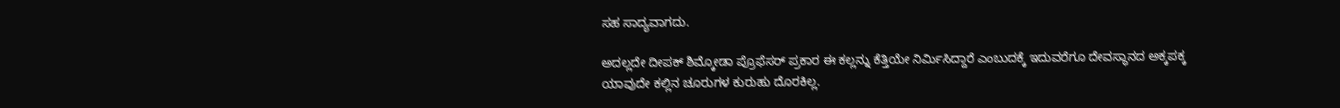ಸಹ ಸಾದ್ಯವಾಗದು.

ಅದಲ್ಲದೇ ದೀಪಕ್ ಶಿಮ್ಕೋಡಾ ಪ್ರೊಫೆಸರ್ ಪ್ರಕಾರ ಈ ಕಲ್ಲನ್ನು ಕೆತ್ತಿಯೇ ನಿರ್ಮಿಸಿದ್ದಾರೆ ಎಂಬುದಕ್ಕೆ ಇದುವರೆಗೂ ದೇವಸ್ಥಾನದ ಅಕ್ಕಪಕ್ಕ ಯಾವುದೇ ಕಲ್ಲಿನ ಚೂರುಗಳ ಕುರುಹು ದೊರಕಿಲ್ಲ.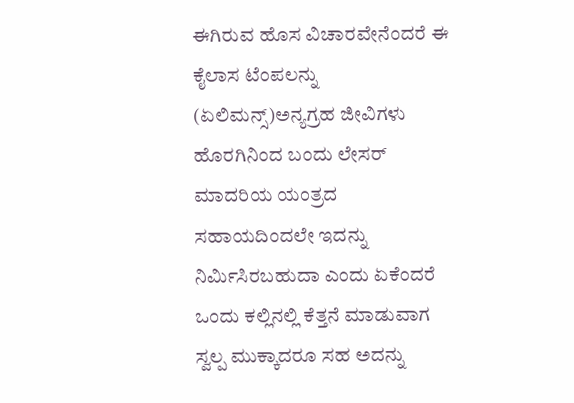ಈಗಿರುವ ಹೊಸ ವಿಚಾರವೇನೆಂದರೆ ಈ ಕೈಲಾಸ ಟೆಂಪಲನ್ನು (ಏಲಿಮನ್ಸ್)ಅನ್ಯಗ್ರಹ ಜೀವಿಗಳು ಹೊರಗಿನಿಂದ ಬಂದು ಲೇಸರ್ ಮಾದರಿಯ ಯಂತ್ರದ ಸಹಾಯದಿಂದಲೇ ಇದನ್ನು ನಿರ್ಮಿಸಿರಬಹುದಾ ಎಂದು ಏಕೆಂದರೆ ಒಂದು ಕಲ್ಲಿನಲ್ಲಿ ಕೆತ್ತನೆ ಮಾಡುವಾಗ ಸ್ವಲ್ಪ ಮುಕ್ಕಾದರೂ ಸಹ ಅದನ್ನು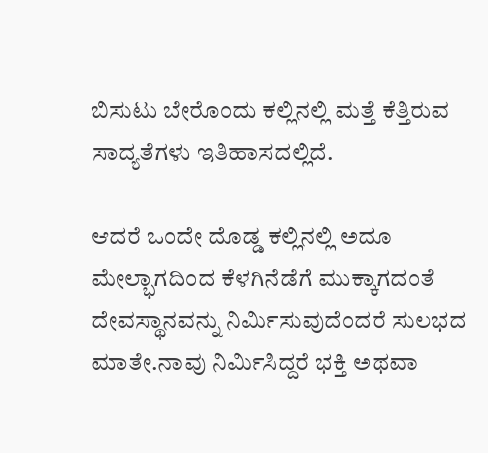ಬಿಸುಟು ಬೇರೊಂದು ಕಲ್ಲಿನಲ್ಲಿ ಮತ್ತೆ ಕೆತ್ತಿರುವ ಸಾದ್ಯತೆಗಳು ಇತಿಹಾಸದಲ್ಲಿದೆ.

ಆದರೆ ಒಂದೇ ದೊಡ್ಡ ಕಲ್ಲಿನಲ್ಲಿ ಅದೂ ಮೇಲ್ಭಾಗದಿಂದ ಕೆಳಗಿನೆಡೆಗೆ ಮುಕ್ಕಾಗದಂತೆ ದೇವಸ್ಥಾನವನ್ನು ನಿರ್ಮಿಸುವುದೆಂದರೆ ಸುಲಭದ ಮಾತೇ.ನಾವು ನಿರ್ಮಿಸಿದ್ದರೆ ಭಕ್ತಿ ಅಥವಾ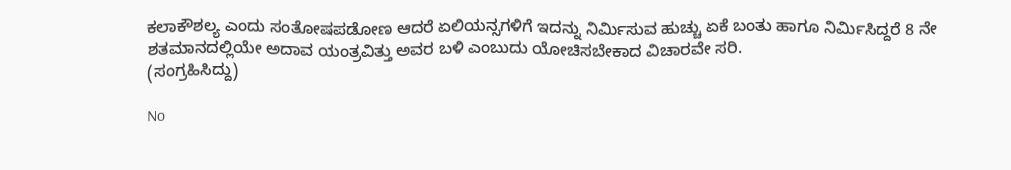ಕಲಾಕೌಶಲ್ಯ ಎಂದು ಸಂತೋಷಪಡೋಣ ಆದರೆ ಏಲಿಯನ್ಸಗಳಿಗೆ ಇದನ್ನು ನಿರ್ಮಿಸುವ ಹುಚ್ಚು ಏಕೆ ಬಂತು ಹಾಗೂ ನಿರ್ಮಿಸಿದ್ದರೆ 8 ನೇ ಶತಮಾನದಲ್ಲಿಯೇ ಅದಾವ ಯಂತ್ರವಿತ್ತು ಅವರ ಬಳಿ ಎಂಬುದು ಯೋಚಿಸಬೇಕಾದ ವಿಚಾರವೇ ಸರಿ.
(ಸಂಗ್ರಹಿಸಿದ್ದು)

No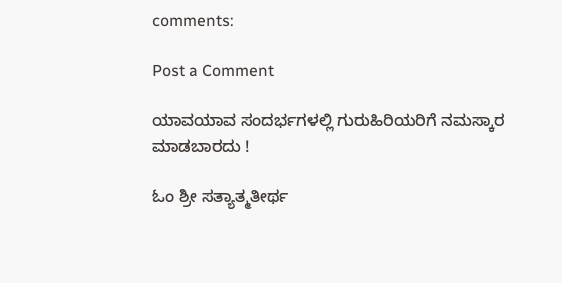comments:

Post a Comment

ಯಾವಯಾವ ಸಂದರ್ಭಗಳಲ್ಲಿ ಗುರುಹಿರಿಯರಿಗೆ ನಮಸ್ಕಾರ ಮಾಡಬಾರದು !

ಓಂ ಶ್ರೀ ಸತ್ಯಾತ್ಮತೀರ್ಥ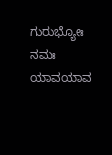ಗುರುಭ್ಯೋಃ ನಮಃ ಯಾವಯಾವ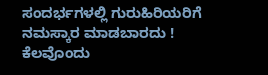ಸಂದರ್ಭಗಳಲ್ಲಿ ಗುರುಹಿರಿಯರಿಗೆ ನಮಸ್ಕಾರ ಮಾಡಬಾರದು ! ಕೆಲವೊಂದು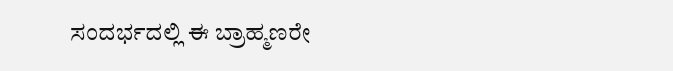ಸಂದರ್ಭದಲ್ಲಿ ಈ ಬ್ರಾಹ್ಮಣರೇ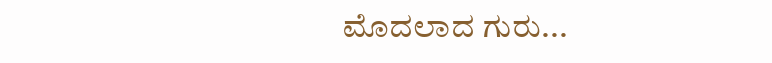ಮೊದಲಾದ ಗುರು...